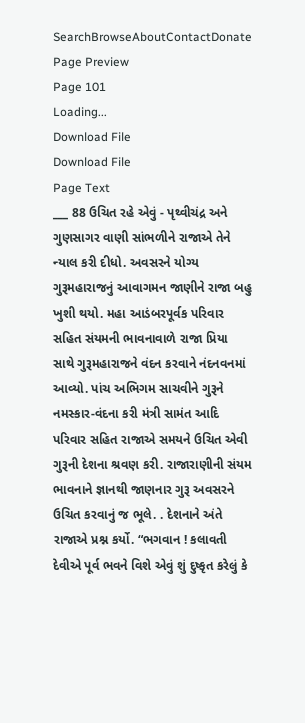SearchBrowseAboutContactDonate
Page Preview
Page 101
Loading...
Download File
Download File
Page Text
___ 88 ઉચિત રહે એવું - પૃથ્વીચંદ્ર અને ગુણસાગર વાણી સાંભળીને રાજાએ તેને ન્યાલ કરી દીધો. અવસરને યોગ્ય ગુરૂમહારાજનું આવાગમન જાણીને રાજા બહુ ખુશી થયો. મહા આડંબરપૂર્વક પરિવાર સહિત સંયમની ભાવનાવાળે રાજા પ્રિયા સાથે ગુરૂમહારાજને વંદન કરવાને નંદનવનમાં આવ્યો. પાંચ અભિગમ સાચવીને ગુરૂને નમસ્કાર-વંદના કરી મંત્રી સામંત આદિ પરિવાર સહિત રાજાએ સમયને ઉચિત એવી ગુરૂની દેશના શ્રવણ કરી. રાજારાણીની સંયમ ભાવનાને જ્ઞાનથી જાણનાર ગુરૂ અવસરને ઉચિત કરવાનું જ ભૂલે. . દેશનાને અંતે રાજાએ પ્રશ્ન કર્યો. “ભગવાન ! કલાવતી દેવીએ પૂર્વ ભવને વિશે એવું શું દુષ્કૃત કરેલું કે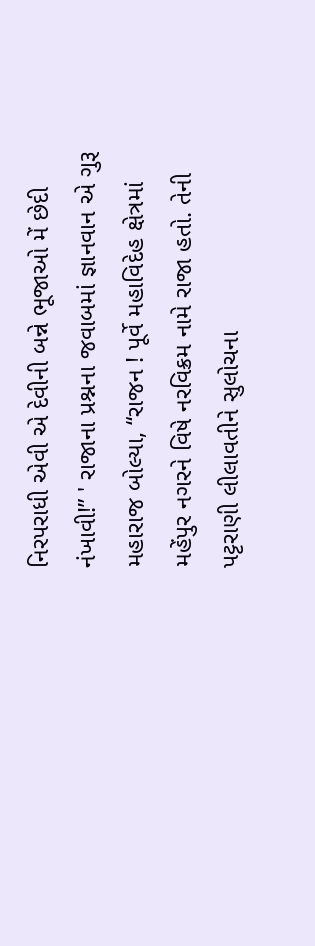નિરપરાધી એવી એ દેવીની બન્ને ભૂજાઓ મેં છેદી નંખાવી!” ' રાજાના પ્રશ્નના જવાબમાં જ્ઞાનવાન એ ગુરૂ મહારાજ બોલ્યા, “રાજન ! પૂર્વે મહાવિદેહ ક્ષેત્રમાં મહેંપુર નગરને વિષે નરવિક્રમ નામે રાજા હતો. તેની પટ્ટરાણી લીલાવતીને સુલોચના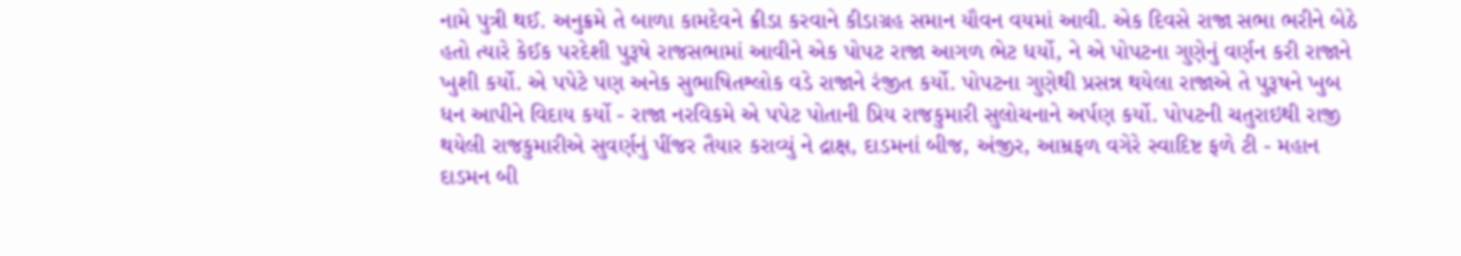નામે પુત્રી થઈ. અનુક્રમે તે બાળા કામદેવને ક્રીડા કરવાને કીડાગ્રહ સમાન યૌવન વયમાં આવી. એક દિવસે રાજા સભા ભરીને બેઠે હતો ત્યારે કેઈક પરદેશી પુરૂષે રાજસભામાં આવીને એક પોપટ રાજા આગળ ભેટ ધર્યો, ને એ પોપટના ગુણેનું વર્ણન કરી રાજાને ખુશી કર્યો. એ પપેટે પણ અનેક સુભાષિતશ્લોક વડે રાજાને રંજીત કર્યો. પોપટના ગુણેથી પ્રસન્ન થયેલા રાજાએ તે પુરૂષને ખુબ ધન આપીને વિદાય કર્યો - રાજા નરવિકમે એ પપેટ પોતાની પ્રિય રાજકુમારી સુલોચનાને અર્પણ કર્યો. પોપટની ચતુરાઇથી રાજી થયેલી રાજકુમારીએ સુવર્ણનું પીંજર તૈયાર કરાવ્યું ને દ્રાક્ષ, દાડમનાં બીજ, અંજીર, આમ્રફળ વગેરે સ્વાદિષ્ટ ફળે ટી - મહાન દાડમન બી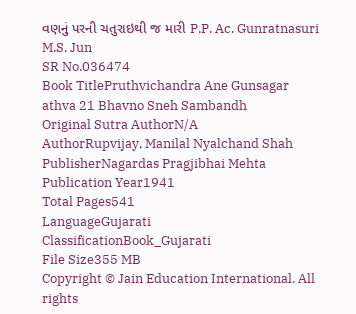વણનું પરની ચતુરાઇથી જ મારી P.P. Ac. Gunratnasuri M.S. Jun
SR No.036474
Book TitlePruthvichandra Ane Gunsagar athva 21 Bhavno Sneh Sambandh
Original Sutra AuthorN/A
AuthorRupvijay, Manilal Nyalchand Shah
PublisherNagardas Pragjibhai Mehta
Publication Year1941
Total Pages541
LanguageGujarati
ClassificationBook_Gujarati
File Size355 MB
Copyright © Jain Education International. All rights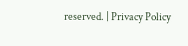reserved. | Privacy Policy